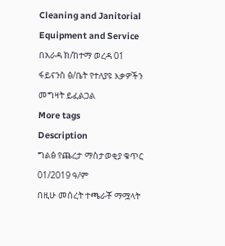Cleaning and Janitorial Equipment and Service
በአራዳ ክ/ከተማ ወረዳ 01 ፋይናንስ ፅ/ቤት የተለያዩ እቃዎችን መግዛት ይፈልጋል
More tags
Description
ግልፅ የጨረታ ማስታወቂያ ቁጥር 01/2019 ዓ/ም
በዚሁ መሰረት ተጫራቾ ማሟላት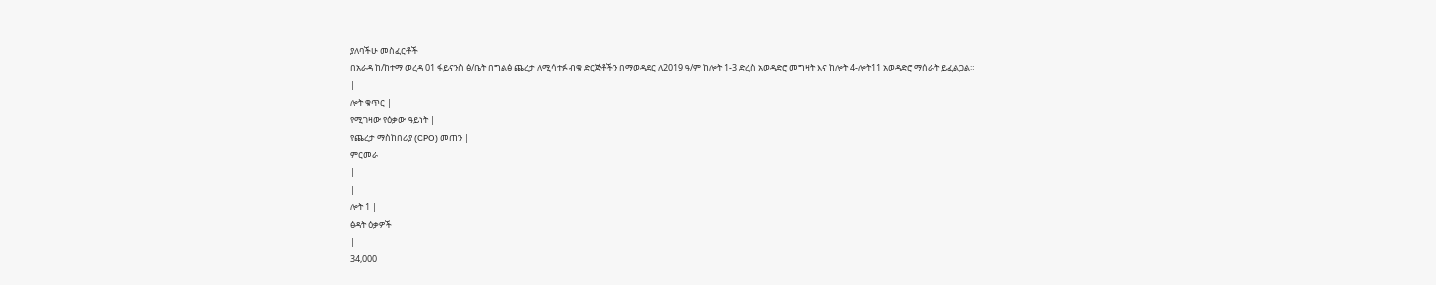ያለባችሁ መስፈርቶች
በአራዳ ከ/ከተማ ወረዳ 01 ፋይናንስ ፅ/ቤት በግልፅ ጨረታ ለሚሳተፉ ብቁ ድርጅቶችን በማወዳደር ለ2019 ዓ/ም ከሎት 1-3 ድረስ አወዳድሮ መግዛት እና ከሎት 4-ሎት11 አወዳድሮ ማሰራት ይፈልጋል።
|
ሎት ቁጥር |
የሚገዛው የዕቃው ዓይነት |
የጨረታ ማስከበሪያ (CPO) መጠን |
ምርመራ
|
|
ሎት 1 |
ፅዳት ዕቃዎች
|
34,000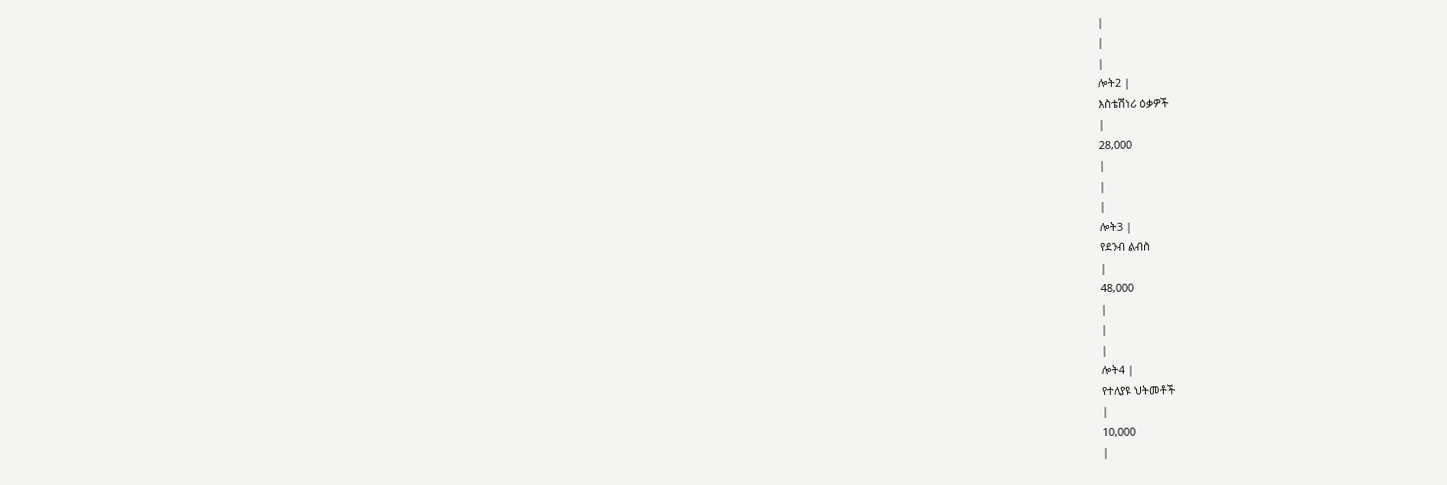|
|
|
ሎት2 |
እስቴሽነሪ ዕቃዎች
|
28,000
|
|
|
ሎት3 |
የደንብ ልብስ
|
48,000
|
|
|
ሎት4 |
የተለያዩ ህትመቶች
|
10,000
|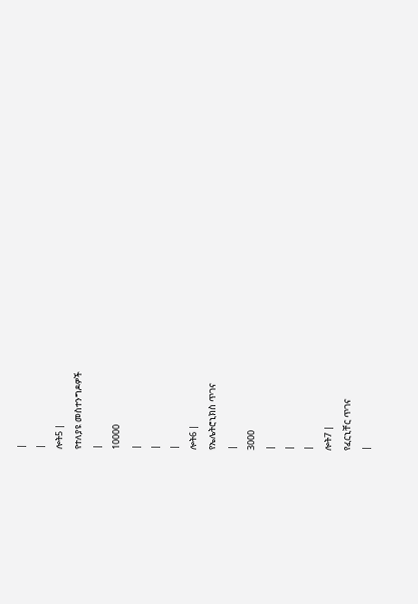|
|
ሎት5 |
የተለያዩ መስተንግዶዎች
|
10000
|
|
|
ሎት6 |
የኤሌትሮኒክስ ጥገና
|
3000
|
|
|
ሎት7 |
የፈርኒቸር ጥገና
|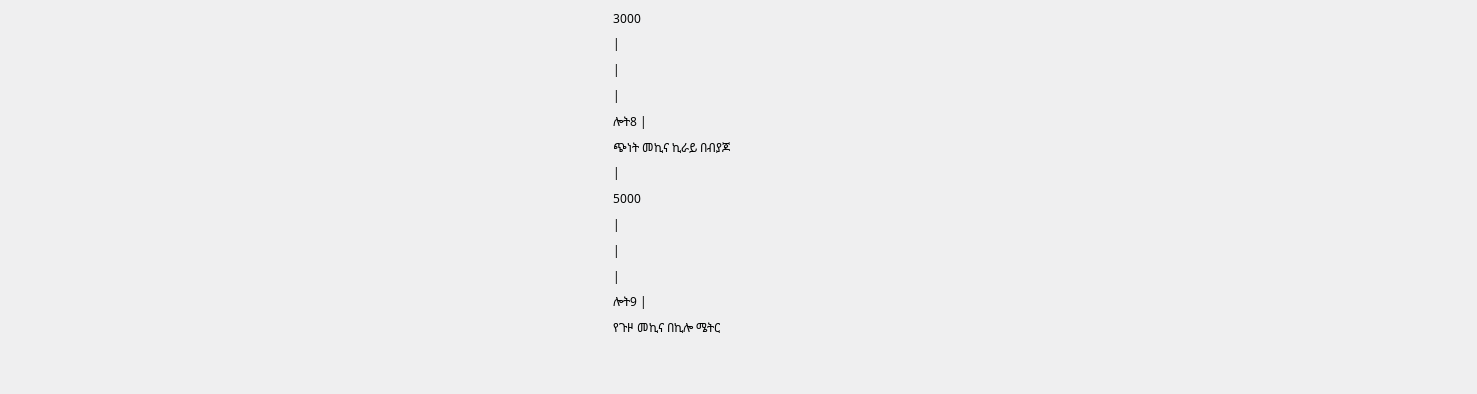3000
|
|
|
ሎት8 |
ጭነት መኪና ኪራይ በብያጆ
|
5000
|
|
|
ሎት9 |
የጉዞ መኪና በኪሎ ሜትር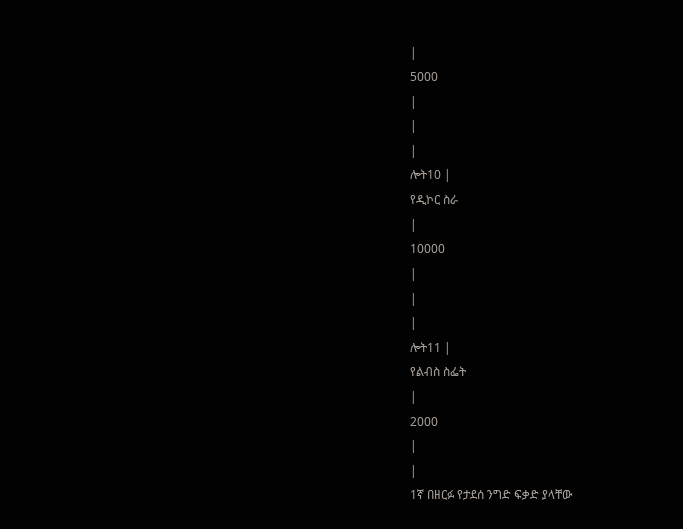|
5000
|
|
|
ሎት10 |
የዲኮር ስራ
|
10000
|
|
|
ሎት11 |
የልብስ ስፌት
|
2000
|
|
1ኛ በዘርፉ የታደሰ ንግድ ፍቃድ ያላቸው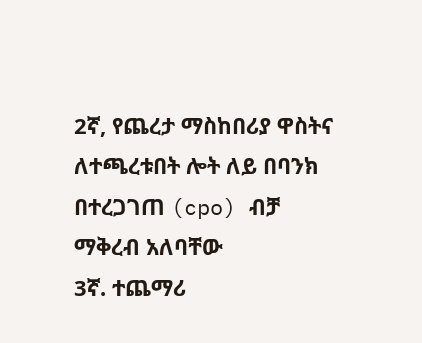2ኛ, የጨረታ ማስከበሪያ ዋስትና ለተጫረቱበት ሎት ለይ በባንክ በተረጋገጠ (cpo) ብቻ ማቅረብ አለባቸው
3ኛ. ተጨማሪ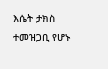እሴት ታክስ ተመዝጋቢ የሆኑ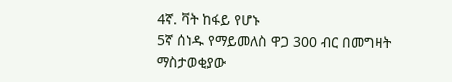4ኛ. ቫት ከፋይ የሆኑ
5ኛ ሰነዱ የማይመለስ ዋጋ 300 ብር በመግዛት ማስታወቂያው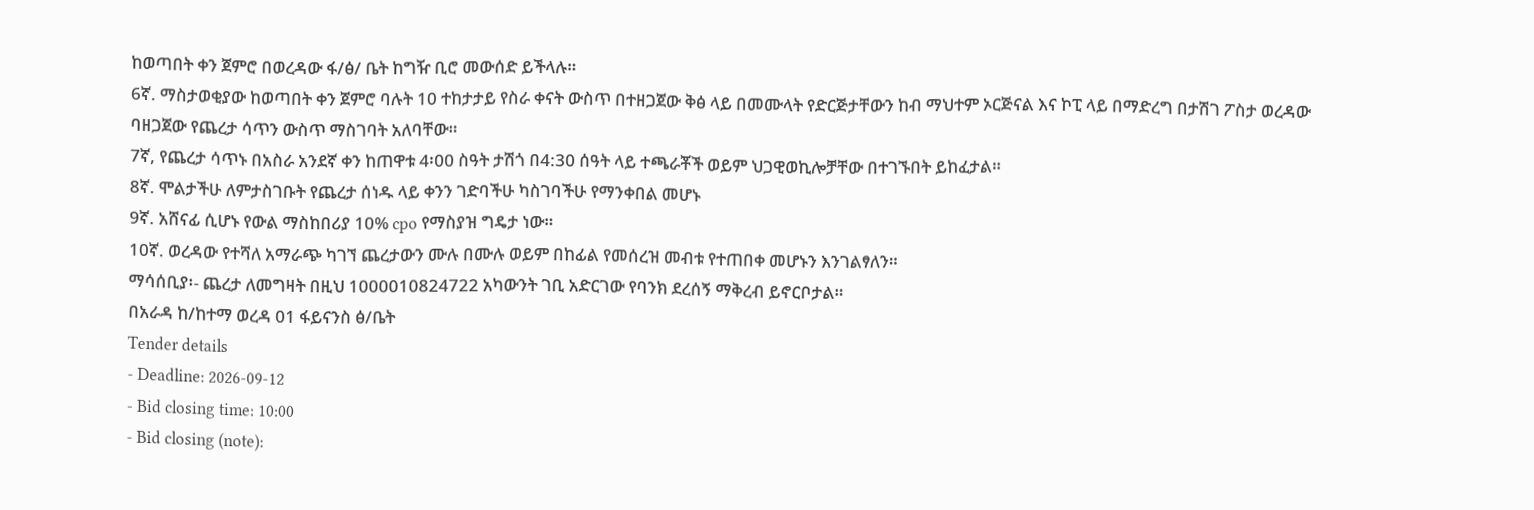ከወጣበት ቀን ጀምሮ በወረዳው ፋ/ፅ/ ቤት ከግዥ ቢሮ መውሰድ ይችላሉ።
6ኛ. ማስታወቂያው ከወጣበት ቀን ጀምሮ ባሉት 10 ተከታታይ የስራ ቀናት ውስጥ በተዘጋጀው ቅፅ ላይ በመሙላት የድርጅታቸውን ከብ ማህተም ኦርጅናል እና ኮፒ ላይ በማድረግ በታሽገ ፖስታ ወረዳው ባዘጋጀው የጨረታ ሳጥን ውስጥ ማስገባት አለባቸው።
7ኛ, የጨረታ ሳጥኑ በአስራ አንደኛ ቀን ከጠዋቱ 4፡00 ስዓት ታሽጎ በ4:30 ሰዓት ላይ ተጫራቾች ወይም ህጋዊወኪሎቻቸው በተገኙበት ይከፈታል።
8ኛ. ሞልታችሁ ለምታስገቡት የጨረታ ሰነዱ ላይ ቀንን ገድባችሁ ካስገባችሁ የማንቀበል መሆኑ
9ኛ. አሸናፊ ሲሆኑ የውል ማስከበሪያ 10% cpo የማስያዝ ግዴታ ነው።
10ኛ. ወረዳው የተሻለ አማራጭ ካገኘ ጨረታውን ሙሉ በሙሉ ወይም በከፊል የመሰረዝ መብቱ የተጠበቀ መሆኑን እንገልፃለን።
ማሳሰቢያ፡- ጨረታ ለመግዛት በዚህ 1000010824722 አካውንት ገቢ አድርገው የባንክ ደረሰኝ ማቅረብ ይኖርቦታል።
በአራዳ ከ/ከተማ ወረዳ 01 ፋይናንስ ፅ/ቤት
Tender details
- Deadline: 2026-09-12
- Bid closing time: 10:00
- Bid closing (note):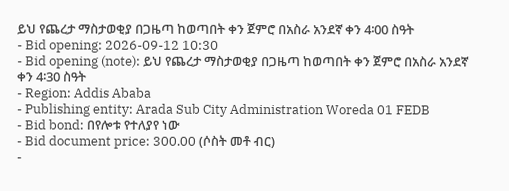ይህ የጨረታ ማስታወቂያ በጋዜጣ ከወጣበት ቀን ጀምሮ በአስራ አንደኛ ቀን 4፡00 ስዓት
- Bid opening: 2026-09-12 10:30
- Bid opening (note): ይህ የጨረታ ማስታወቂያ በጋዜጣ ከወጣበት ቀን ጀምሮ በአስራ አንደኛ ቀን 4፡30 ስዓት
- Region: Addis Ababa
- Publishing entity: Arada Sub City Administration Woreda 01 FEDB
- Bid bond: በየሎቱ የተለያየ ነው
- Bid document price: 300.00 (ሶስት መቶ ብር)
-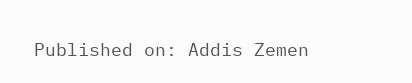Published on: Addis Zemen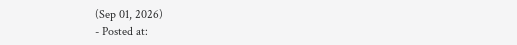(Sep 01, 2026)
- Posted at: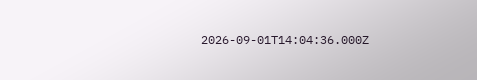2026-09-01T14:04:36.000Z